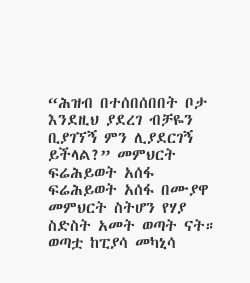“ሕዝብ በተሰበሰበበት ቦታ እንደዚህ ያደረገ ብቻዬን ቢያገኘኝ ምን ሊያደርገኝ ይችላል?” መምህርት ፍሬሕይወት አሰፋ
ፍሬሕይወት አሰፋ በሙያዋ መምህርት ስትሆን የሃያ ስድስት አመት ወጣት ናት። ወጣቷ ከፒያሳ መካኒሳ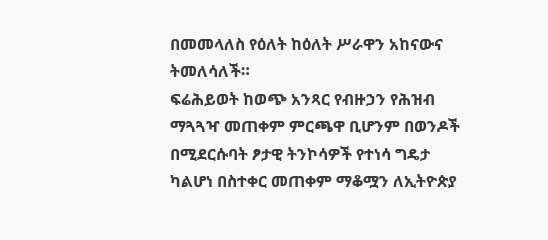በመመላለስ የዕለት ከዕለት ሥራዋን አከናውና ትመለሳለች።
ፍሬሕይወት ከወጭ አንጻር የብዙኃን የሕዝብ ማጓጓዣ መጠቀም ምርጫዋ ቢሆንም በወንዶች በሚደርሱባት ፆታዊ ትንኮሳዎች የተነሳ ግዴታ ካልሆነ በስተቀር መጠቀም ማቆሟን ለኢትዮጵያ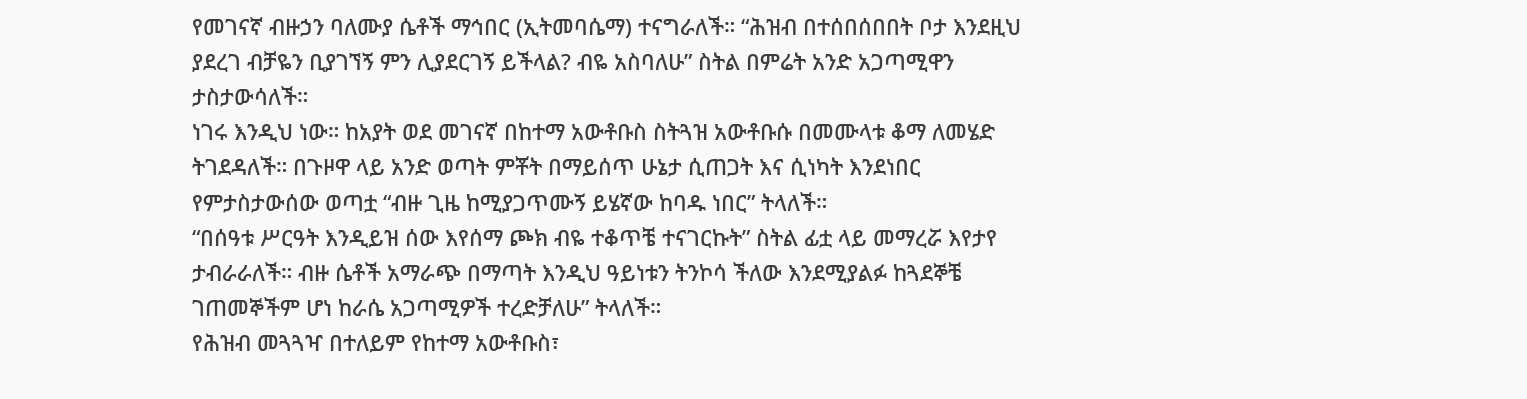የመገናኛ ብዙኃን ባለሙያ ሴቶች ማኅበር (ኢትመባሴማ) ተናግራለች። “ሕዝብ በተሰበሰበበት ቦታ እንደዚህ ያደረገ ብቻዬን ቢያገኘኝ ምን ሊያደርገኝ ይችላል? ብዬ አስባለሁ” ስትል በምሬት አንድ አጋጣሚዋን ታስታውሳለች።
ነገሩ እንዲህ ነው። ከአያት ወደ መገናኛ በከተማ አውቶቡስ ስትጓዝ አውቶቡሱ በመሙላቱ ቆማ ለመሄድ ትገደዳለች። በጉዞዋ ላይ አንድ ወጣት ምቾት በማይሰጥ ሁኔታ ሲጠጋት እና ሲነካት እንደነበር የምታስታውሰው ወጣቷ “ብዙ ጊዜ ከሚያጋጥሙኝ ይሄኛው ከባዱ ነበር” ትላለች።
“በሰዓቱ ሥርዓት እንዲይዝ ሰው እየሰማ ጮክ ብዬ ተቆጥቼ ተናገርኩት” ስትል ፊቷ ላይ መማረሯ እየታየ ታብራራለች። ብዙ ሴቶች አማራጭ በማጣት እንዲህ ዓይነቱን ትንኮሳ ችለው እንደሚያልፉ ከጓደኞቼ ገጠመኞችም ሆነ ከራሴ አጋጣሚዎች ተረድቻለሁ” ትላለች።
የሕዝብ መጓጓዣ በተለይም የከተማ አውቶቡስ፣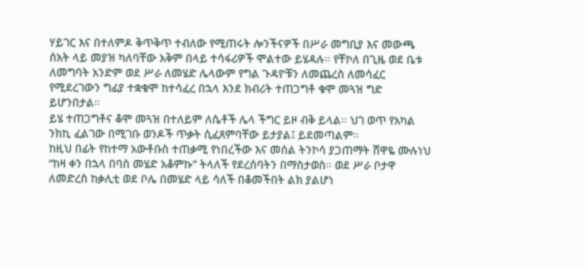ሃይገር እና በተለምዶ ቅጥቅጥ ተብለው የሚጠሩት ሎንችናዎች በሥራ መግቢያ እና መውጫ ሰአት ላይ መያዝ ካለባቸው አቅም በላይ ተሳፋሪዎች ሞልተው ይሄዳሉ። የቸኮለ በጊዜ ወደ ቤቱ ለመግባት አንድም ወደ ሥራ ለመሄድ ሌላውም የግል ጉዳዮቹን ለመጨረስ ለመሳፈር የሚደረገውን ግፊያ ተቋቁሞ ከተሳፈረ በኋላ እንደ ክብሪት ተጠጋግቶ ቁሞ መጓዝ ግድ ይሆንበታል።
ይሄ ተጠጋግቶና ቆሞ መጓዝ በተለይም ለሴቶች ሌላ ችግር ይዞ ብቅ ይላል። ህገ ወጥ የአካል ንክኪ ፈልገው በሚገቡ ወንዶች ጥቃት ሲፈጸምባቸው ይታያል፤ ይደመጣልም።
ከዚህ በፊት የከተማ አውቶቡስ ተጠቃሚ የነበረችው እና መሰል ትንኮሳ ያጋጠማት ሸዋዬ ሙሉነህ “ከዛ ቀን በኋላ በባስ መሄድ አቆምኩ” ትላለች የደረሰባትን በማስታወስ። ወደ ሥራ ቦታዋ ለመድረስ ከቃሊቲ ወደ ቦሌ በመሄድ ላይ ሳለች በቆመችበት ልክ ያልሆነ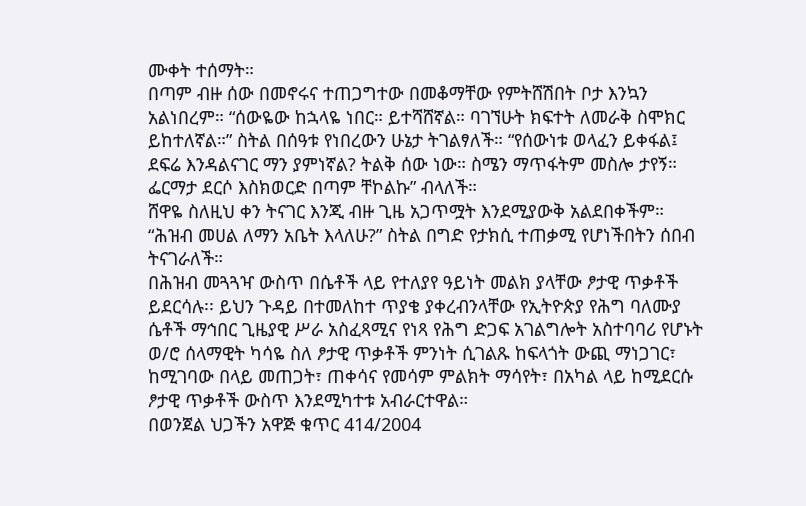ሙቀት ተሰማት።
በጣም ብዙ ሰው በመኖሩና ተጠጋግተው በመቆማቸው የምትሸሽበት ቦታ እንኳን አልነበረም። “ሰውዬው ከኋላዬ ነበር። ይተሻሸኛል። ባገኘሁት ክፍተት ለመራቅ ስሞክር ይከተለኛል።” ስትል በሰዓቱ የነበረውን ሁኔታ ትገልፃለች። “የሰውነቱ ወላፈን ይቀፋል፤ ደፍሬ እንዳልናገር ማን ያምነኛል? ትልቅ ሰው ነው። ስሜን ማጥፋትም መስሎ ታየኝ። ፌርማታ ደርሶ እስክወርድ በጣም ቸኮልኩ” ብላለች።
ሸዋዬ ስለዚህ ቀን ትናገር እንጂ ብዙ ጊዜ አጋጥሟት እንደሚያውቅ አልደበቀችም። “ሕዝብ መሀል ለማን አቤት እላለሁ?” ስትል በግድ የታክሲ ተጠቃሚ የሆነችበትን ሰበብ ትናገራለች።
በሕዝብ መጓጓዣ ውስጥ በሴቶች ላይ የተለያየ ዓይነት መልክ ያላቸው ፆታዊ ጥቃቶች ይደርሳሉ፡፡ ይህን ጉዳይ በተመለከተ ጥያቄ ያቀረብንላቸው የኢትዮጵያ የሕግ ባለሙያ ሴቶች ማኅበር ጊዜያዊ ሥራ አስፈጻሚና የነጻ የሕግ ድጋፍ አገልግሎት አስተባባሪ የሆኑት ወ/ሮ ሰላማዊት ካሳዬ ስለ ፆታዊ ጥቃቶች ምንነት ሲገልጹ ከፍላጎት ውጪ ማነጋገር፣ ከሚገባው በላይ መጠጋት፣ ጠቀሳና የመሳም ምልክት ማሳየት፣ በአካል ላይ ከሚደርሱ ፆታዊ ጥቃቶች ውስጥ እንደሚካተቱ አብራርተዋል።
በወንጀል ህጋችን አዋጅ ቁጥር 414/2004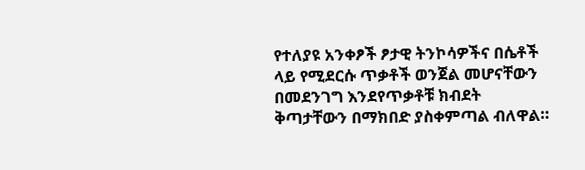የተለያዩ አንቀፆች ፆታዊ ትንኮሳዎችና በሴቶች ላይ የሚደርሱ ጥቃቶች ወንጀል መሆናቸውን በመደንገግ እንደየጥቃቶቹ ክብደት ቅጣታቸውን በማክበድ ያስቀምጣል ብለዋል።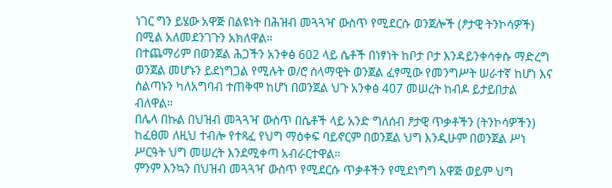ነገር ግን ይሄው አዋጅ በልዩነት በሕዝብ መጓጓዣ ውስጥ የሚደርሱ ወንጀሎች (ፆታዊ ትንኮሳዎች) በሚል አለመደንገጉን አክለዋል።
በተጨማሪም በወንጀል ሕጋችን አንቀፅ 602 ላይ ሴቶች በነፃነት ከቦታ ቦታ እንዳይንቀሳቀሱ ማድረግ ወንጀል መሆኑን ይደነግጋል የሚሉት ወ/ሮ ሰላማዊት ወንጀል ፈፃሚው የመንግሥት ሠራተኛ ከሆነ እና ስልጣኑን ካለአግባብ ተጠቅሞ ከሆነ በወንጀል ህጉ አንቀፅ 407 መሠረት ከብዶ ይታይበታል ብለዋል።
በሌላ በኩል በህዝብ መጓጓዣ ውስጥ በሴቶች ላይ አንድ ግለሰብ ፆታዊ ጥቃቶችን (ትንኮሳዎችን) ከፈፀመ ለዚህ ተብሎ የተጻፈ የህግ ማዕቀፍ ባይኖርም በወንጀል ህግ እንዲሁም በወንጀል ሥነ ሥርዓት ህግ መሠረት እንደሚቀጣ አብራርተዋል።
ምንም እንኳን በህዝብ መጓጓዣ ውስጥ የሚደርሱ ጥቃቶችን የሚደነግግ አዋጅ ወይም ህግ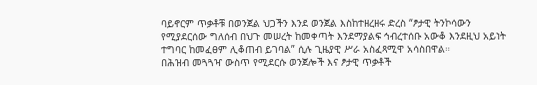ባይኖርም ጥቃቶቹ በወንጀል ህጋችን እንደ ወንጀል እስከተዘረዘሩ ድረስ “ፆታዊ ትንኮሳውን የሚያደርሰው ግለሰብ በህጉ መሠረት ከመቀጣት እንደማያልፍ ኅብረተሰቡ አውቆ እንደዚህ አይነት ተግባር ከመፈፀም ሊቆጠብ ይገባል” ሲሉ ጊዜያዊ ሥራ አስፈጻሚዋ አሳስበዋል።
በሕዝብ መጓጓዣ ውስጥ የሚደርሱ ወንጀሎች እና ፆታዊ ጥቃቶች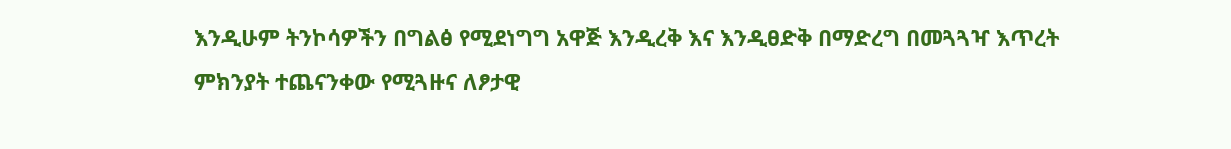እንዲሁም ትንኮሳዎችን በግልፅ የሚደነግግ አዋጅ እንዲረቅ እና እንዲፀድቅ በማድረግ በመጓጓዣ እጥረት ምክንያት ተጨናንቀው የሚጓዙና ለፆታዊ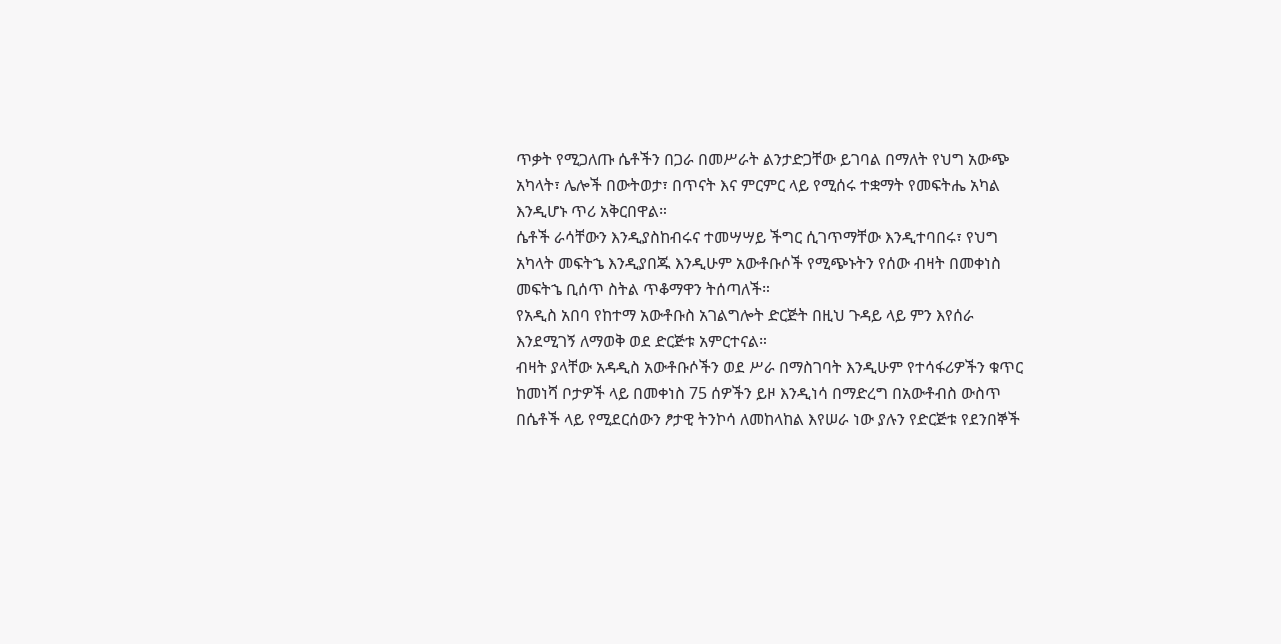ጥቃት የሚጋለጡ ሴቶችን በጋራ በመሥራት ልንታድጋቸው ይገባል በማለት የህግ አውጭ አካላት፣ ሌሎች በውትወታ፣ በጥናት እና ምርምር ላይ የሚሰሩ ተቋማት የመፍትሔ አካል እንዲሆኑ ጥሪ አቅርበዋል።
ሴቶች ራሳቸውን እንዲያስከብሩና ተመሣሣይ ችግር ሲገጥማቸው እንዲተባበሩ፣ የህግ አካላት መፍትኄ እንዲያበጁ እንዲሁም አውቶቡሶች የሚጭኑትን የሰው ብዛት በመቀነስ መፍትኄ ቢሰጥ ስትል ጥቆማዋን ትሰጣለች።
የአዲስ አበባ የከተማ አውቶቡስ አገልግሎት ድርጅት በዚህ ጉዳይ ላይ ምን እየሰራ እንደሚገኝ ለማወቅ ወደ ድርጅቱ አምርተናል።
ብዛት ያላቸው አዳዲስ አውቶቡሶችን ወደ ሥራ በማስገባት እንዲሁም የተሳፋሪዎችን ቁጥር ከመነሻ ቦታዎች ላይ በመቀነስ 75 ሰዎችን ይዞ እንዲነሳ በማድረግ በአውቶብስ ውስጥ በሴቶች ላይ የሚደርሰውን ፆታዊ ትንኮሳ ለመከላከል እየሠራ ነው ያሉን የድርጅቱ የደንበኞች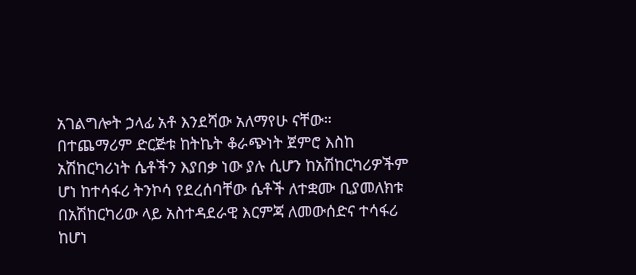አገልግሎት ኃላፊ አቶ እንደሻው አለማየሁ ናቸው።
በተጨማሪም ድርጅቱ ከትኬት ቆራጭነት ጀምሮ እስከ አሽከርካሪነት ሴቶችን እያበቃ ነው ያሉ ሲሆን ከአሽከርካሪዎችም ሆነ ከተሳፋሪ ትንኮሳ የደረሰባቸው ሴቶች ለተቋሙ ቢያመለክቱ በአሽከርካሪው ላይ አስተዳደራዊ እርምጃ ለመውሰድና ተሳፋሪ ከሆነ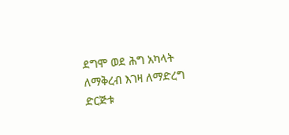ደግሞ ወደ ሕግ አካላት ለማቅረብ እገዛ ለማድረግ ድርጅቱ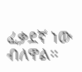ፈቃደኛ ነው ብለዋል።